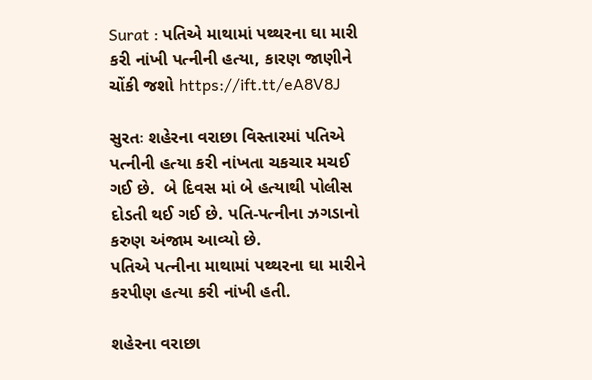Surat : પતિએ માથામાં પથ્થરના ઘા મારી કરી નાંખી પત્નીની હત્યા, કારણ જાણીને ચોંકી જશો https://ift.tt/eA8V8J

સુરતઃ શહેરના વરાછા વિસ્તારમાં પતિએ પત્નીની હત્યા કરી નાંખતા ચકચાર મચઈ ગઈ છે.  બે દિવસ માં બે હત્યાથી પોલીસ દોડતી થઈ ગઈ છે. પતિ-પત્નીના ઝગડાનો કરુણ અંજામ આવ્યો છે.
પતિએ પત્નીના માથામાં પથ્થરના ઘા મારીને કરપીણ હત્યા કરી નાંખી હતી.

શહેરના વરાછા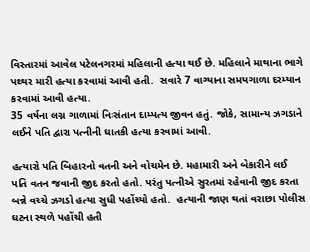વિસ્તારમાં આવેલ પટેલનગરમાં મહિલાની હત્યા થઈ છે. મહિલાને માથાના ભાગે પથ્થર મારી હત્યા કરવામાં આવી હતી.  સવારે 7 વાગ્યાના સમયગાળા દરમ્યાન કરવામાં આવી હત્યા.
35 વર્ષના લગ્ન ગાળામાં નિઃસંતાન દામ્પત્ય જીવન હતું. જોકે, સામાન્ય ઝગડાને લઈને પતિ દ્વારા પત્નીની ઘાતકી હત્યા કરવામાં આવી.

હત્યારો પતિ બિહારનો વતની અને વોચમેન છે. મહામારી અને બેકારીને લઈ પતિ વતન જવાની જીદ કરતો હતો. પરંતુ પત્નીએ સુરતમાં રહેવાની જીદ કરતા બન્ને વચ્ચે ઝગડો હત્યા સુધી પહોંચ્યો હતો.  હત્યાની જાણ થતાં વરાછા પોલીસ ઘટના સ્થળે પહોંચી હતી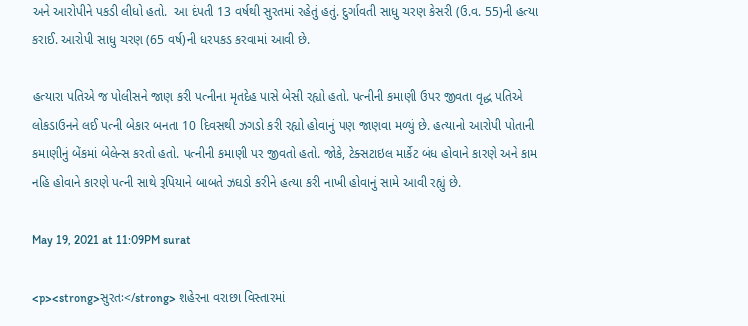અને આરોપીને પકડી લીધો હતો.  આ દંપતી 13 વર્ષથી સુરતમાં રહેતું હતું. દુર્ગાવતી સાધુ ચરણ કેસરી (ઉ.વ. 55)ની હત્યા કરાઈ. આરોપી સાધુ ચરણ (65 વર્ષ)ની ધરપકડ કરવામાં આવી છે.

હત્યારા પતિએ જ પોલીસને જાણ કરી પત્નીના મૃતદેહ પાસે બેસી રહ્યો હતો. પત્નીની કમાણી ઉપર જીવતા વૃદ્ધ પતિએ લોકડાઉનને લઈ પત્ની બેકાર બનતા 10 દિવસથી ઝગડો કરી રહ્યો હોવાનું પણ જાણવા મળ્યું છે. હત્યાનો આરોપી પોતાની કમાણીનું બેંકમાં બેલેન્સ કરતો હતો. પત્નીની કમાણી પર જીવતો હતો. જોકે, ટેક્સટાઇલ માર્કેટ બંધ હોવાને કારણે અને કામ નહિ હોવાને કારણે પત્ની સાથે રૂપિયાને બાબતે ઝઘડો કરીને હત્યા કરી નાખી હોવાનું સામે આવી રહ્યું છે.

May 19, 2021 at 11:09PM surat

<p><strong>સુરતઃ</strong> શહેરના વરાછા વિસ્તારમાં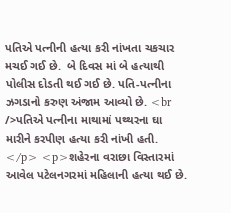પતિએ પત્નીની હત્યા કરી નાંખતા ચકચાર મચઈ ગઈ છે.  બે દિવસ માં બે હત્યાથી પોલીસ દોડતી થઈ ગઈ છે. પતિ-પત્નીના ઝગડાનો કરુણ અંજામ આવ્યો છે. <br />પતિએ પત્નીના માથામાં પથ્થરના ઘા મારીને કરપીણ હત્યા કરી નાંખી હતી. </p> <p>શહેરના વરાછા વિસ્તારમાં આવેલ પટેલનગરમાં મહિલાની હત્યા થઈ છે.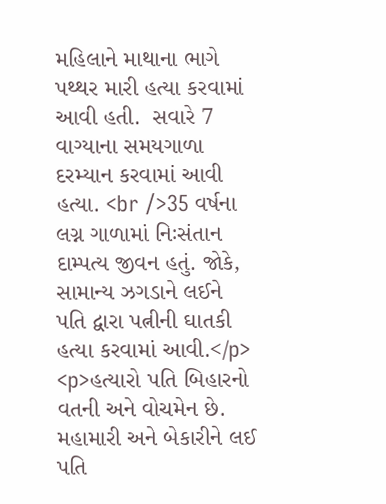મહિલાને માથાના ભાગે પથ્થર મારી હત્યા કરવામાં આવી હતી.  સવારે 7 વાગ્યાના સમયગાળા દરમ્યાન કરવામાં આવી હત્યા. <br />35 વર્ષના લગ્ન ગાળામાં નિઃસંતાન દામ્પત્ય જીવન હતું. જોકે, સામાન્ય ઝગડાને લઈને પતિ દ્વારા પત્નીની ઘાતકી હત્યા કરવામાં આવી.</p> <p>હત્યારો પતિ બિહારનો વતની અને વોચમેન છે. મહામારી અને બેકારીને લઈ પતિ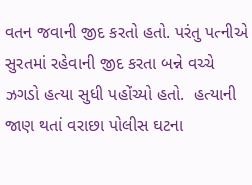વતન જવાની જીદ કરતો હતો. પરંતુ પત્નીએ સુરતમાં રહેવાની જીદ કરતા બન્ને વચ્ચે ઝગડો હત્યા સુધી પહોંચ્યો હતો.  હત્યાની જાણ થતાં વરાછા પોલીસ ઘટના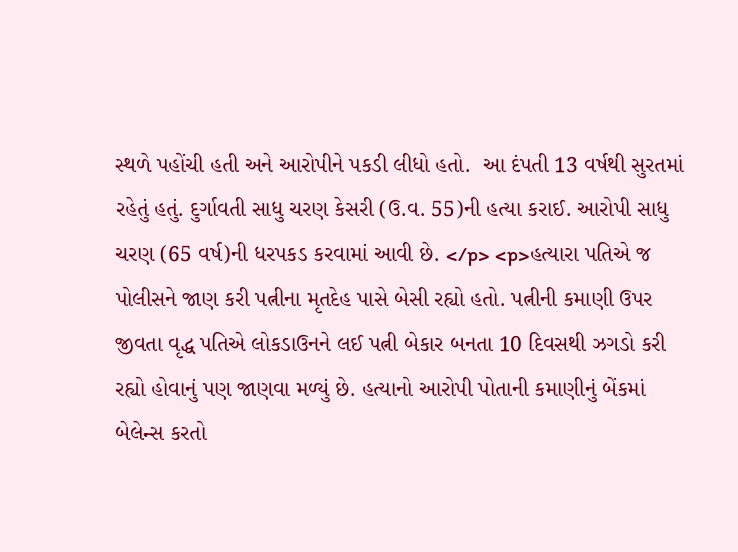સ્થળે પહોંચી હતી અને આરોપીને પકડી લીધો હતો.  આ દંપતી 13 વર્ષથી સુરતમાં રહેતું હતું. દુર્ગાવતી સાધુ ચરણ કેસરી (ઉ.વ. 55)ની હત્યા કરાઈ. આરોપી સાધુ ચરણ (65 વર્ષ)ની ધરપકડ કરવામાં આવી છે. </p> <p>હત્યારા પતિએ જ પોલીસને જાણ કરી પત્નીના મૃતદેહ પાસે બેસી રહ્યો હતો. પત્નીની કમાણી ઉપર જીવતા વૃદ્ધ પતિએ લોકડાઉનને લઈ પત્ની બેકાર બનતા 10 દિવસથી ઝગડો કરી રહ્યો હોવાનું પણ જાણવા મળ્યું છે. હત્યાનો આરોપી પોતાની કમાણીનું બેંકમાં બેલેન્સ કરતો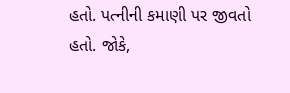હતો. પત્નીની કમાણી પર જીવતો હતો. જોકે,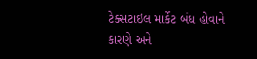ટેક્સટાઇલ માર્કેટ બંધ હોવાને કારણે અને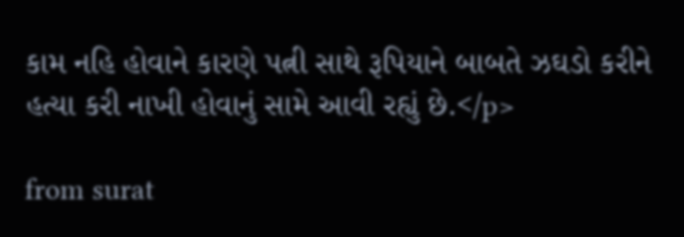કામ નહિ હોવાને કારણે પત્ની સાથે રૂપિયાને બાબતે ઝઘડો કરીને હત્યા કરી નાખી હોવાનું સામે આવી રહ્યું છે.</p>

from surat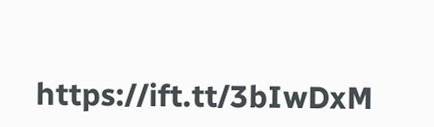https://ift.tt/3bIwDxM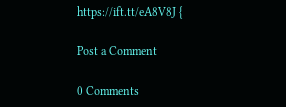https://ift.tt/eA8V8J {

Post a Comment

0 Comments